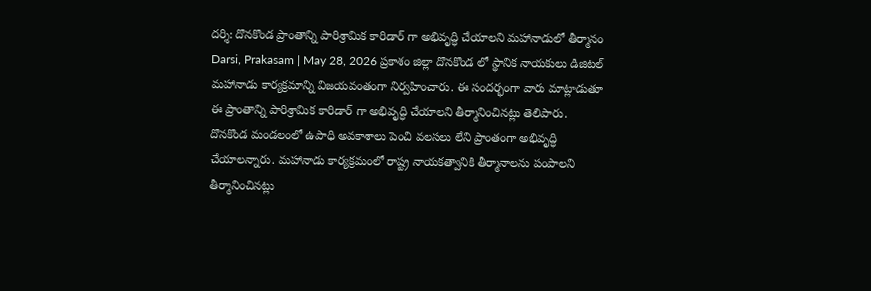దర్శి: దొనకొండ ప్రాంతాన్ని పారిశ్రామిక కారిడార్ గా అభివృద్ధి చేయాలని మహానాడులో తీర్మానం
Darsi, Prakasam | May 28, 2026 ప్రకాశం జిల్లా దొనకొండ లో స్థానిక నాయకులు డిజిటల్ మహానాడు కార్యక్రమాన్ని విజయవంతంగా నిర్వహించారు. ఈ సందర్భంగా వారు మాట్లాడుతూ ఈ ప్రాంతాన్ని పారిశ్రామిక కారిడార్ గా అభివృద్ధి చేయాలని తీర్మానించినట్లు తెలిపారు. దొనకొండ మండలంలో ఉపాధి అవకాశాలు పెంచి వలసలు లేని ప్రాంతంగా అభివృద్ధి చేయాలన్నారు. మహానాడు కార్యక్రమంలో రాష్ట్ర నాయకత్వానికి తీర్మానాలను పంపాలని తీర్మానించినట్లు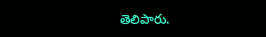తెలిపారు.